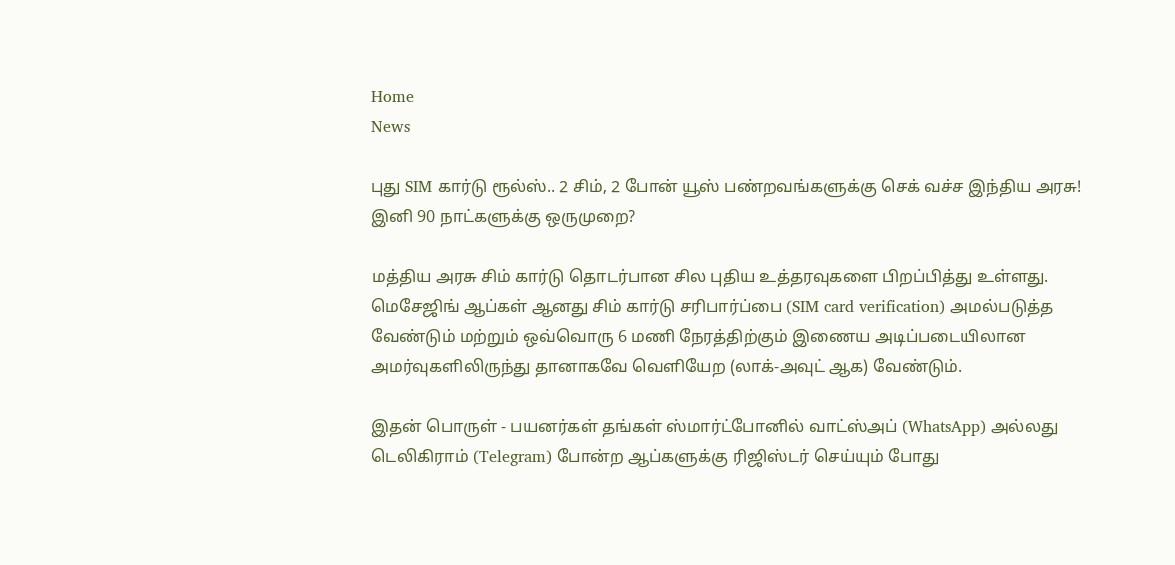Home
News

புது SIM கார்டு ரூல்ஸ்.. 2 சிம், 2 போன் யூஸ் பண்றவங்களுக்கு செக் வச்ச இந்திய அரசு! இனி 90 நாட்களுக்கு ஒருமுறை?

மத்திய அரசு சிம் கார்டு தொடர்பான சில புதிய உத்தரவுகளை பிறப்பித்து உள்ளது. மெசேஜிங் ஆப்கள் ஆனது சிம் கார்டு சரிபார்ப்பை (SIM card verification) அமல்படுத்த வேண்டும் மற்றும் ஒவ்வொரு 6 மணி நேரத்திற்கும் இணைய அடிப்படையிலான அமர்வுகளிலிருந்து தானாகவே வெளியேற (லாக்-அவுட் ஆக) வேண்டும்.

இதன் பொருள் - பயனர்கள் தங்கள் ஸ்மார்ட்போனில் வாட்ஸ்அப் (WhatsApp) அல்லது டெலிகிராம் (Telegram) போன்ற ஆப்களுக்கு ரிஜிஸ்டர் செய்யும் போது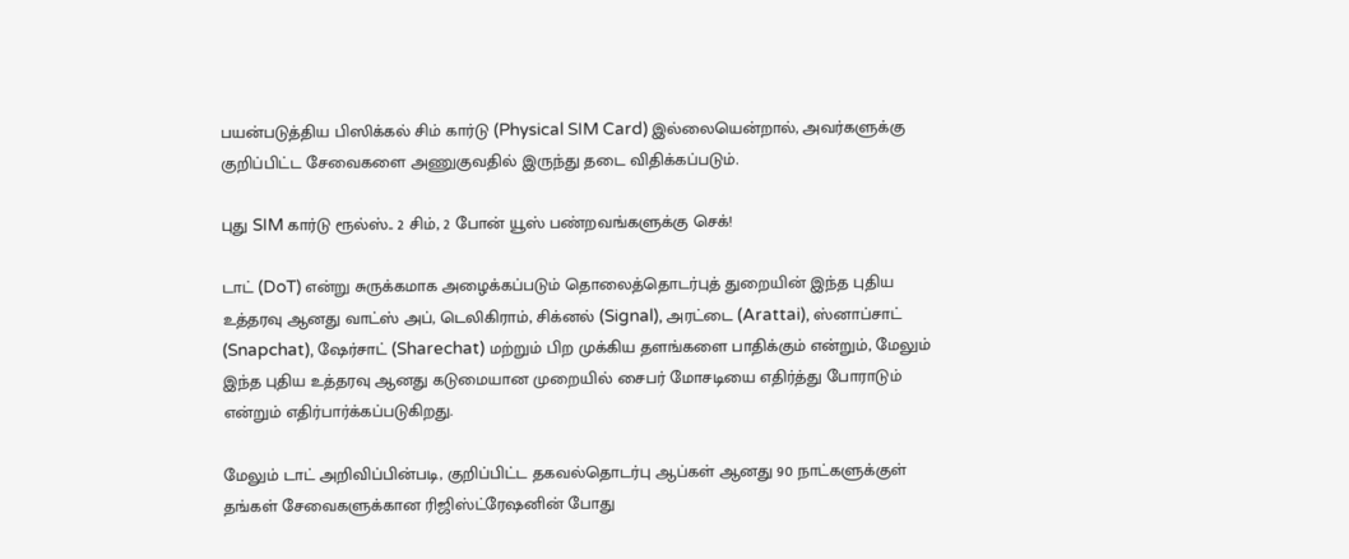பயன்படுத்திய பிஸிக்கல் சிம் கார்டு (Physical SIM Card) இல்லையென்றால், அவர்களுக்கு குறிப்பிட்ட சேவைகளை அணுகுவதில் இருந்து தடை விதிக்கப்படும்.

புது SIM கார்டு ரூல்ஸ்.. 2 சிம், 2 போன் யூஸ் பண்றவங்களுக்கு செக்!

டாட் (DoT) என்று சுருக்கமாக அழைக்கப்படும் தொலைத்தொடர்புத் துறையின் இந்த புதிய உத்தரவு ஆனது வாட்ஸ் அப், டெலிகிராம், சிக்னல் (Signal), அரட்டை (Arattai), ஸ்னாப்சாட் (Snapchat), ஷேர்சாட் (Sharechat) மற்றும் பிற முக்கிய தளங்களை பாதிக்கும் என்றும், மேலும் இந்த புதிய உத்தரவு ஆனது கடுமையான முறையில் சைபர் மோசடியை எதிர்த்து போராடும் என்றும் எதிர்பார்க்கப்படுகிறது.

மேலும் டாட் அறிவிப்பின்படி, குறிப்பிட்ட தகவல்தொடர்பு ஆப்கள் ஆனது 90 நாட்களுக்குள் தங்கள் சேவைகளுக்கான ரிஜிஸ்ட்ரேஷனின் போது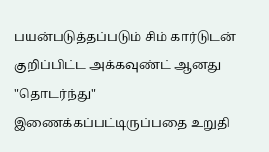பயன்படுத்தப்படும் சிம் கார்டுடன் குறிப்பிட்ட அக்கவுண்ட் ஆனது "தொடர்ந்து" இணைக்கப்பட்டிருப்பதை உறுதி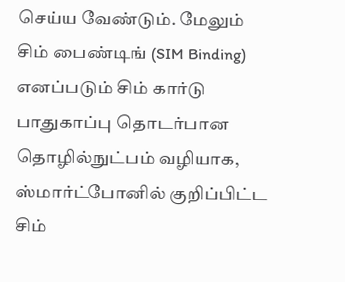செய்ய வேண்டும். மேலும் சிம் பைண்டிங் (SIM Binding) எனப்படும் சிம் கார்டு பாதுகாப்பு தொடர்பான தொழில்நுட்பம் வழியாக, ஸ்மார்ட்போனில் குறிப்பிட்ட சிம்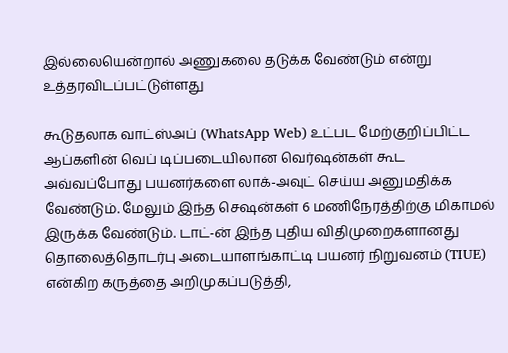இல்லையென்றால் அணுகலை தடுக்க வேண்டும் என்று உத்தரவிடப்பட்டுள்ளது

கூடுதலாக வாட்ஸ்அப் (WhatsApp Web) உட்பட மேற்குறிப்பிட்ட ஆப்களின் வெப் டிப்படையிலான வெர்ஷன்கள் கூட அவ்வப்போது பயனர்களை லாக்-அவுட் செய்ய அனுமதிக்க வேண்டும். மேலும் இந்த செஷன்கள் 6 மணிநேரத்திற்கு மிகாமல் இருக்க வேண்டும். டாட்-ன் இந்த புதிய விதிமுறைகளானது தொலைத்தொடர்பு அடையாளங்காட்டி பயனர் நிறுவனம் (TIUE) என்கிற கருத்தை அறிமுகப்படுத்தி,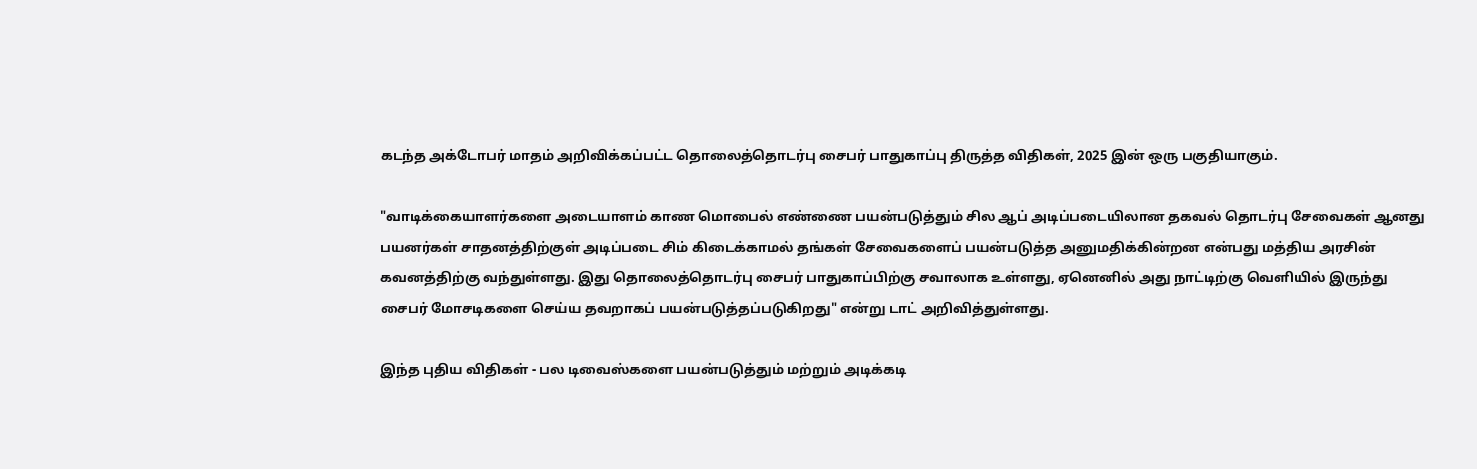கடந்த அக்டோபர் மாதம் அறிவிக்கப்பட்ட தொலைத்தொடர்பு சைபர் பாதுகாப்பு திருத்த விதிகள், 2025 இன் ஒரு பகுதியாகும்.

"வாடிக்கையாளர்களை அடையாளம் காண மொபைல் எண்ணை பயன்படுத்தும் சில ஆப் அடிப்படையிலான தகவல் தொடர்பு சேவைகள் ஆனது பயனர்கள் சாதனத்திற்குள் அடிப்படை சிம் கிடைக்காமல் தங்கள் சேவைகளைப் பயன்படுத்த அனுமதிக்கின்றன என்பது மத்திய அரசின் கவனத்திற்கு வந்துள்ளது. இது தொலைத்தொடர்பு சைபர் பாதுகாப்பிற்கு சவாலாக உள்ளது, ஏனெனில் அது நாட்டிற்கு வெளியில் இருந்து சைபர் மோசடிகளை செய்ய தவறாகப் பயன்படுத்தப்படுகிறது" என்று டாட் அறிவித்துள்ளது.

இந்த புதிய விதிகள் - பல டிவைஸ்களை பயன்படுத்தும் மற்றும் அடிக்கடி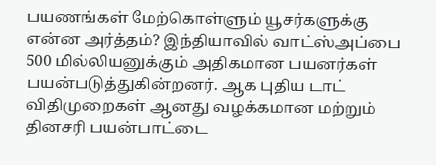பயணங்கள் மேற்கொள்ளும் யூசர்களுக்கு என்ன அர்த்தம்? இந்தியாவில் வாட்ஸ்அப்பை 500 மில்லியனுக்கும் அதிகமான பயனர்கள் பயன்படுத்துகின்றனர். ஆக புதிய டாட் விதிமுறைகள் ஆனது வழக்கமான மற்றும் தினசரி பயன்பாட்டை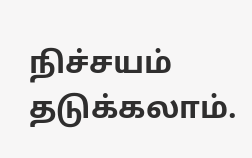நிச்சயம் தடுக்கலாம்.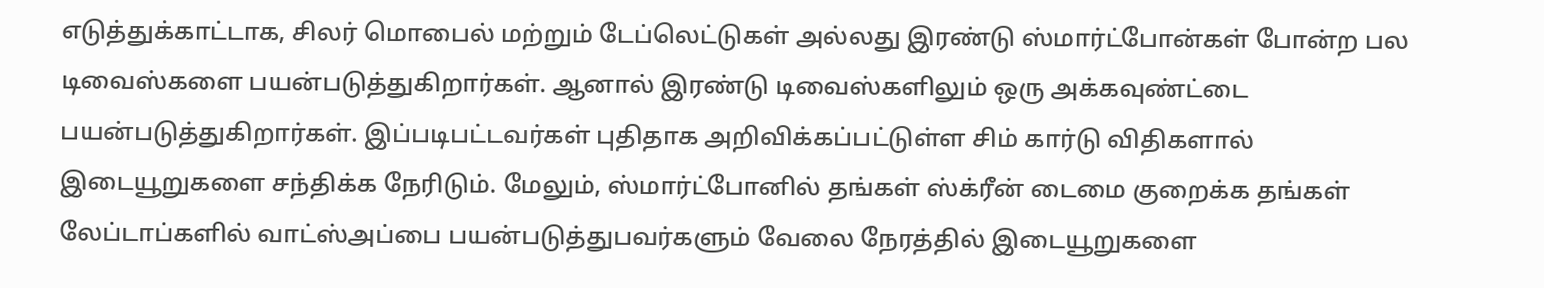எடுத்துக்காட்டாக, சிலர் மொபைல் மற்றும் டேப்லெட்டுகள் அல்லது இரண்டு ஸ்மார்ட்போன்கள் போன்ற பல டிவைஸ்களை பயன்படுத்துகிறார்கள். ஆனால் இரண்டு டிவைஸ்களிலும் ஒரு அக்கவுண்ட்டை பயன்படுத்துகிறார்கள். இப்படிபட்டவர்கள் புதிதாக அறிவிக்கப்பட்டுள்ள சிம் கார்டு விதிகளால் இடையூறுகளை சந்திக்க நேரிடும். மேலும், ஸ்மார்ட்போனில் தங்கள் ஸ்க்ரீன் டைமை குறைக்க தங்கள் லேப்டாப்களில் வாட்ஸ்அப்பை பயன்படுத்துபவர்களும் வேலை நேரத்தில் இடையூறுகளை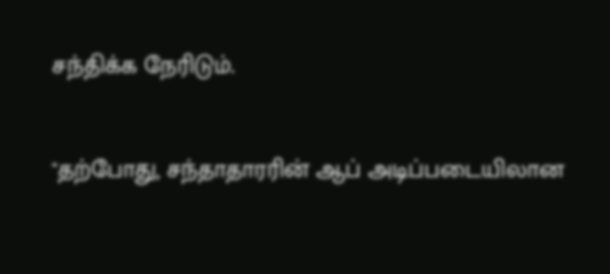சந்திக்க நேரிடும்.

"தற்போது, சந்தாதாரரின் ஆப் அடிப்படையிலான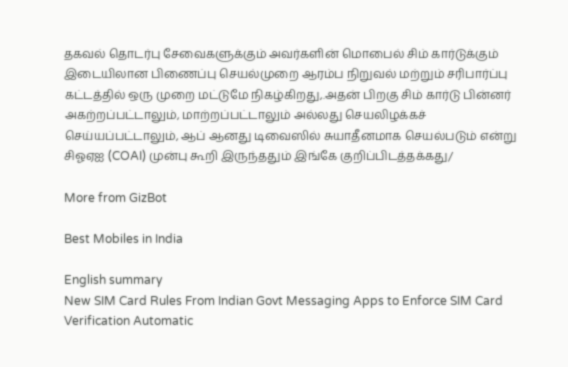தகவல் தொடர்பு சேவைகளுக்கும் அவர்களின் மொபைல் சிம் கார்டுக்கும் இடையிலான பிணைப்பு செயல்முறை ஆரம்ப நிறுவல் மற்றும் சரிபார்ப்பு கட்டத்தில் ஒரு முறை மட்டுமே நிகழ்கிறது,.அதன் பிறகு சிம் கார்டு பின்னர் அகற்றப்பட்டாலும், மாற்றப்பட்டாலும் அல்லது செயலிழக்கச் செய்யப்பட்டாலும், ஆப் ஆனது டிவைஸில் சுயாதீனமாக செயல்படும் என்று சிஓஏஐ (COAI) முன்பு கூறி இருந்ததும் இங்கே குறிப்பிடத்தக்கது/

More from GizBot

Best Mobiles in India

English summary
New SIM Card Rules From Indian Govt Messaging Apps to Enforce SIM Card Verification Automatic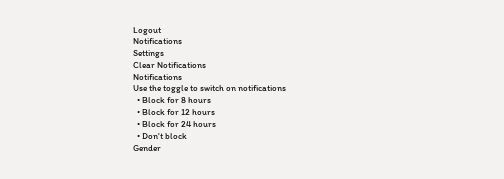Logout
Notifications
Settings
Clear Notifications
Notifications
Use the toggle to switch on notifications
  • Block for 8 hours
  • Block for 12 hours
  • Block for 24 hours
  • Don't block
Gender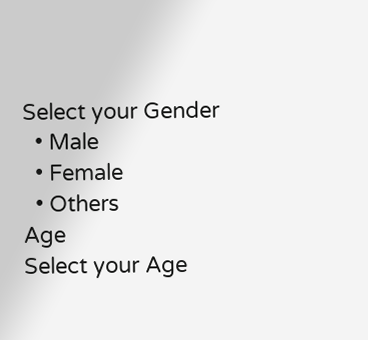Select your Gender
  • Male
  • Female
  • Others
Age
Select your Age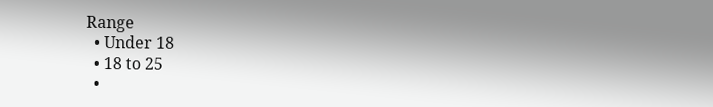Range
  • Under 18
  • 18 to 25
  •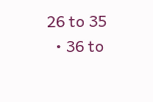26 to 35
  • 36 to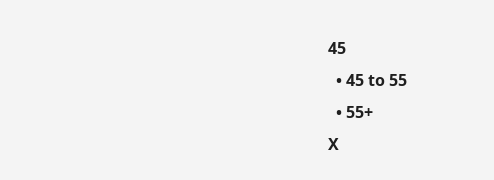45
  • 45 to 55
  • 55+
X